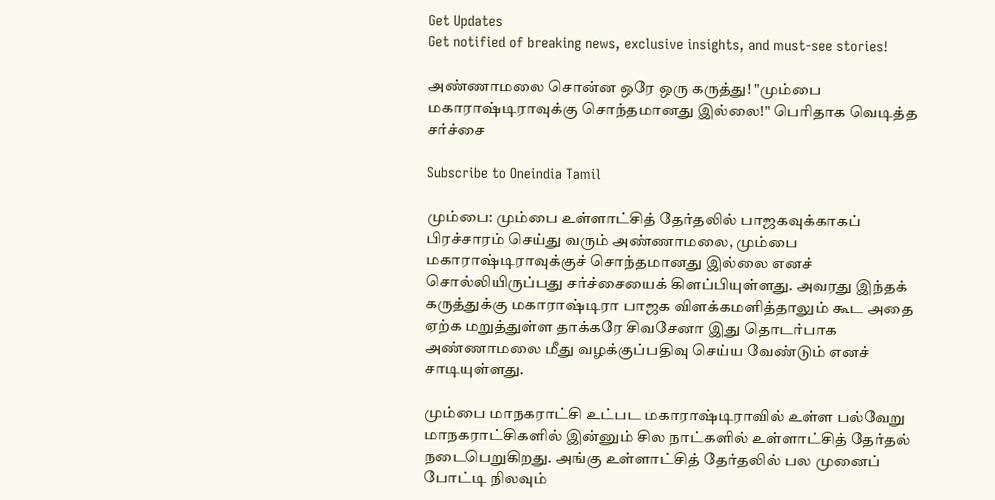Get Updates
Get notified of breaking news, exclusive insights, and must-see stories!

அண்ணாமலை சொன்ன ஒரே ஒரு கருத்து! "மும்பை மகாராஷ்டிராவுக்கு சொந்தமானது இல்லை!" பெரிதாக வெடித்த சர்ச்சை

Subscribe to Oneindia Tamil

மும்பை: மும்பை உள்ளாட்சித் தேர்தலில் பாஜகவுக்காகப் பிரச்சாரம் செய்து வரும் அண்ணாமலை, மும்பை மகாராஷ்டிராவுக்குச் சொந்தமானது இல்லை எனச் சொல்லியிருப்பது சர்ச்சையைக் கிளப்பியுள்ளது. அவரது இந்தக் கருத்துக்கு மகாராஷ்டிரா பாஜக விளக்கமளித்தாலும் கூட அதை ஏற்க மறுத்துள்ள தாக்கரே சிவசேனா இது தொடர்பாக அண்ணாமலை மீது வழக்குப்பதிவு செய்ய வேண்டும் எனச் சாடியுள்ளது.

மும்பை மாநகராட்சி உட்பட மகாராஷ்டிராவில் உள்ள பல்வேறு மாநகராட்சிகளில் இன்னும் சில நாட்களில் உள்ளாட்சித் தேர்தல் நடைபெறுகிறது. அங்கு உள்ளாட்சித் தேர்தலில் பல முனைப் போட்டி நிலவும்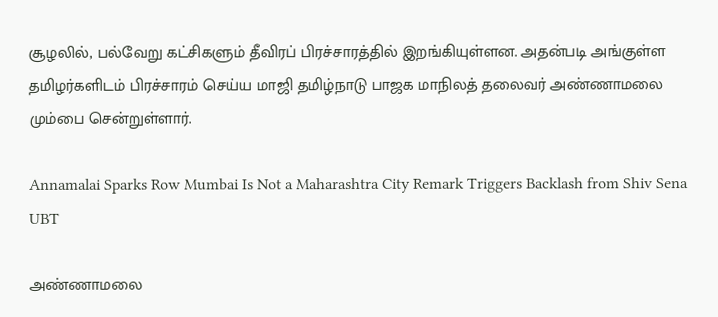சூழலில், பல்வேறு கட்சிகளும் தீவிரப் பிரச்சாரத்தில் இறங்கியுள்ளன. அதன்படி அங்குள்ள தமிழர்களிடம் பிரச்சாரம் செய்ய மாஜி தமிழ்நாடு பாஜக மாநிலத் தலைவர் அண்ணாமலை மும்பை சென்றுள்ளார்.

Annamalai Sparks Row Mumbai Is Not a Maharashtra City Remark Triggers Backlash from Shiv Sena UBT

அண்ணாமலை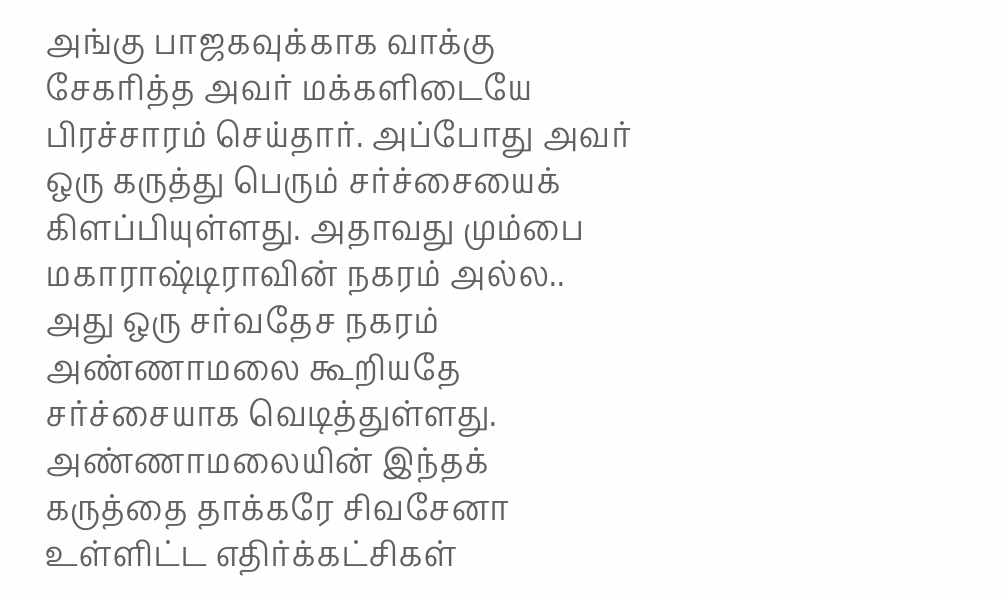அங்கு பாஜகவுக்காக வாக்கு சேகரித்த அவர் மக்களிடையே பிரச்சாரம் செய்தார். அப்போது அவர் ஒரு கருத்து பெரும் சர்ச்சையைக் கிளப்பியுள்ளது. அதாவது மும்பை மகாராஷ்டிராவின் நகரம் அல்ல.. அது ஒரு சர்வதேச நகரம் அண்ணாமலை கூறியதே சர்ச்சையாக வெடித்துள்ளது. அண்ணாமலையின் இந்தக் கருத்தை தாக்கரே சிவசேனா உள்ளிட்ட எதிர்க்கட்சிகள்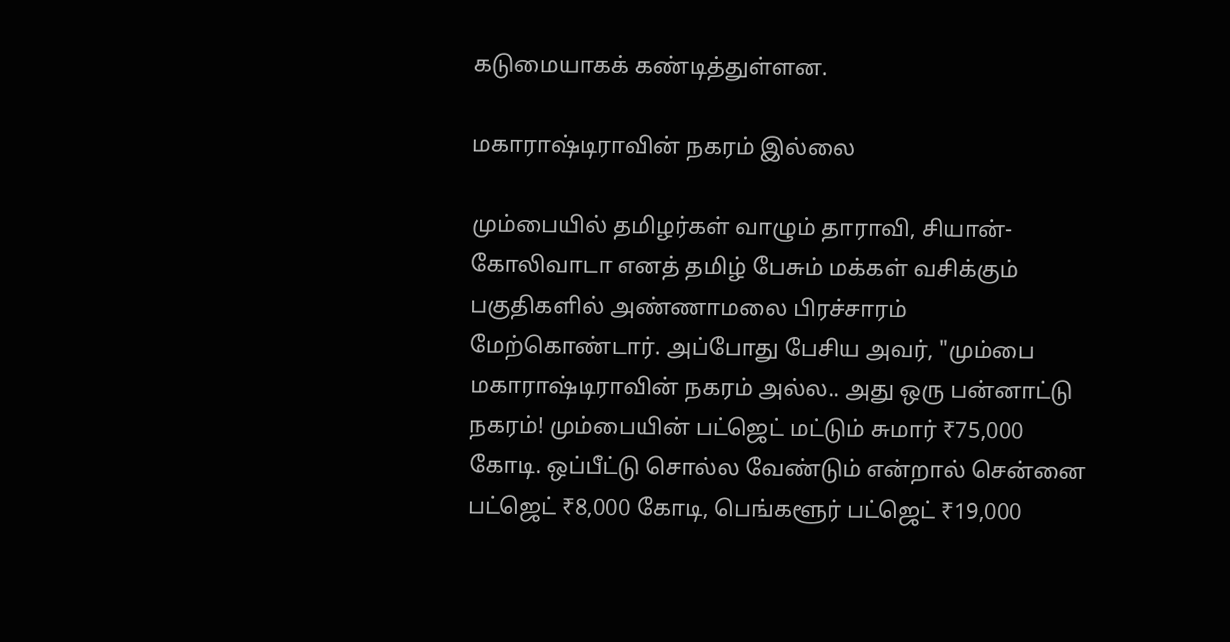கடுமையாகக் கண்டித்துள்ளன.

மகாராஷ்டிராவின் நகரம் இல்லை

மும்பையில் தமிழர்கள் வாழும் தாராவி, சியான்-கோலிவாடா எனத் தமிழ் பேசும் மக்கள் வசிக்கும் பகுதிகளில் அண்ணாமலை பிரச்சாரம் மேற்கொண்டார். அப்போது பேசிய அவர், "மும்பை மகாராஷ்டிராவின் நகரம் அல்ல.. அது ஒரு பன்னாட்டு நகரம்! மும்பையின் பட்ஜெட் மட்டும் சுமார் ₹75,000 கோடி. ஒப்பீட்டு சொல்ல வேண்டும் என்றால் சென்னை பட்ஜெட் ₹8,000 கோடி, பெங்களூர் பட்ஜெட் ₹19,000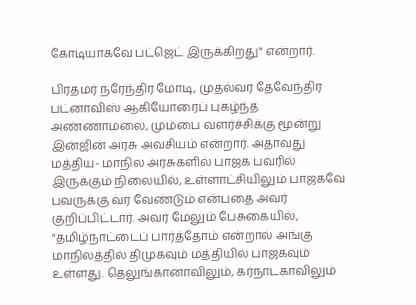கோடியாகவே பட்ஜெட் இருக்கிறது" என்றார்.

பிரதமர் நரேந்திர மோடி, முதல்வர் தேவேந்திர பட்னாவிஸ் ஆகியோரைப் புகழ்ந்த அண்ணாமலை, மும்பை வளர்ச்சிக்கு மூன்று இன்ஜின் அரசு அவசியம் என்றார். அதாவது மத்திய- மாநில அரசுகளில் பாஜக பவரில் இருக்கும் நிலையில், உள்ளாட்சியிலும் பாஜகவே பவருக்கு வர வேண்டும் என்பதை அவர் குறிப்பிட்டார். அவர் மேலும் பேசுகையில், "தமிழ்நாட்டைப் பார்த்தோம் என்றால் அங்கு மாநிலத்தில் திமுகவும் மத்தியில் பாஜகவும் உள்ளது. தெலுங்கானாவிலும், கர்நாடகாவிலும்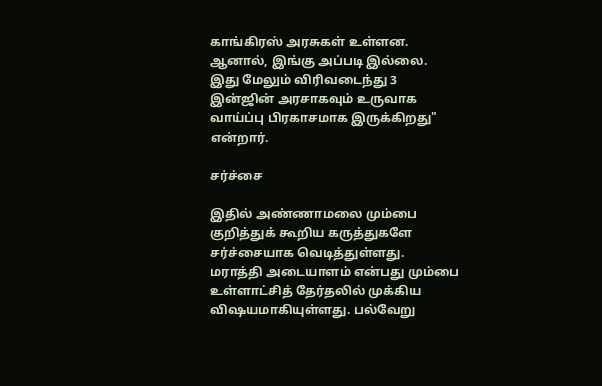காங்கிரஸ் அரசுகள் உள்ளன. ஆனால், இங்கு அப்படி இல்லை. இது மேலும் விரிவடைந்து 3 இன்ஜின் அரசாகவும் உருவாக வாய்ப்பு பிரகாசமாக இருக்கிறது" என்றார்.

சர்ச்சை

இதில் அண்ணாமலை மும்பை குறித்துக் கூறிய கருத்துகளே சர்ச்சையாக வெடித்துள்ளது. மராத்தி அடையாளம் என்பது மும்பை உள்ளாட்சித் தேர்தலில் முக்கிய விஷயமாகியுள்ளது. பல்வேறு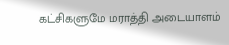கட்சிகளுமே மராத்தி அடையாளம்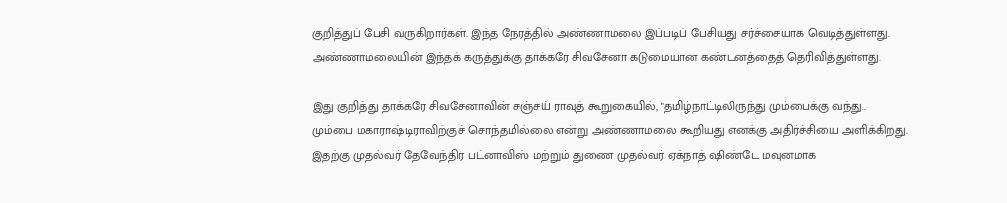குறித்துப் பேசி வருகிறார்கள். இந்த நேரத்தில் அண்ணாமலை இப்படிப் பேசியது சர்ச்சையாக வெடித்துள்ளது. அண்ணாமலையின் இந்தக் கருத்துக்கு தாக்கரே சிவசேனா கடுமையான கண்டனத்தைத் தெரிவித்துள்ளது.

இது குறித்து தாக்கரே சிவசேனாவின் சஞ்சய் ராவுத் கூறுகையில், "தமிழ்நாட்டிலிருந்து மும்பைக்கு வந்து.. மும்பை மகாராஷ்டிராவிற்குச் சொந்தமில்லை என்று அண்ணாமலை கூறியது எனக்கு அதிர்ச்சியை அளிக்கிறது. இதற்கு முதல்வர் தேவேந்திர பட்னாவிஸ் மற்றும் துணை முதல்வர் ஏக்நாத் ஷிண்டே மவுனமாக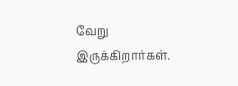வேறு இருக்கிறார்கள்.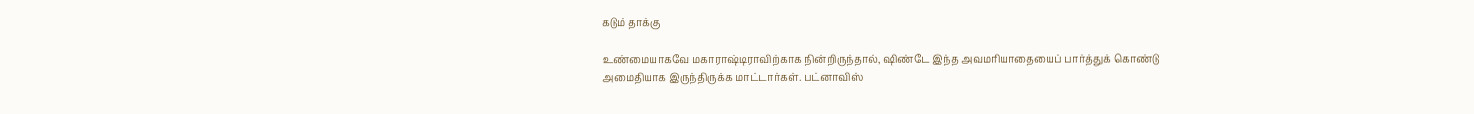கடும் தாக்கு

உண்மையாகவே மகாராஷ்டிராவிற்காக நின்றிருந்தால், ஷிண்டே இந்த அவமரியாதையைப் பார்த்துக் கொண்டு அமைதியாக இருந்திருக்க மாட்டார்கள். பட்னாவிஸ்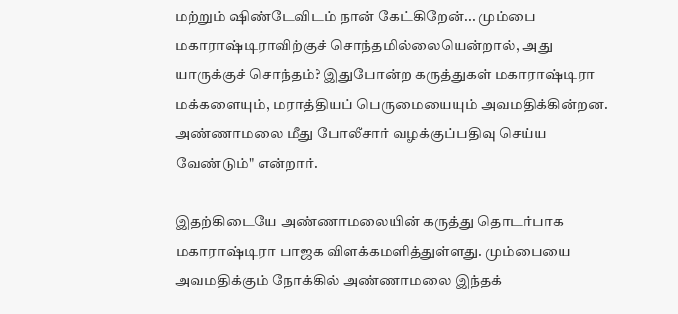மற்றும் ஷிண்டேவிடம் நான் கேட்கிறேன்... மும்பை மகாராஷ்டிராவிற்குச் சொந்தமில்லையென்றால், அது யாருக்குச் சொந்தம்? இதுபோன்ற கருத்துகள் மகாராஷ்டிரா மக்களையும், மராத்தியப் பெருமையையும் அவமதிக்கின்றன. அண்ணாமலை மீது போலீசார் வழக்குப்பதிவு செய்ய வேண்டும்" என்றார்.

இதற்கிடையே அண்ணாமலையின் கருத்து தொடர்பாக மகாராஷ்டிரா பாஜக விளக்கமளித்துள்ளது. மும்பையை அவமதிக்கும் நோக்கில் அண்ணாமலை இந்தக்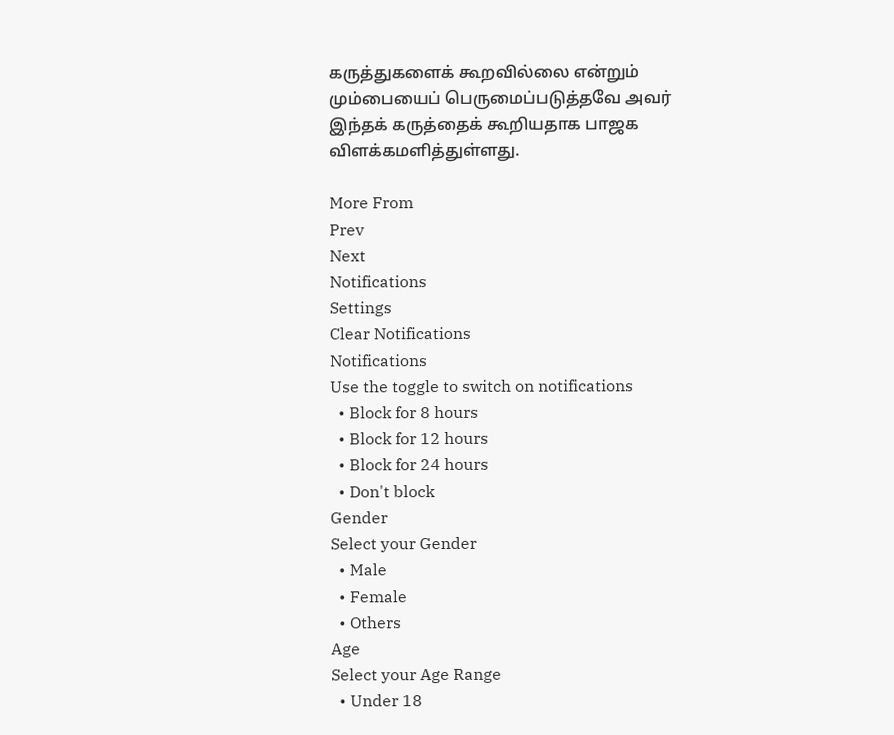கருத்துகளைக் கூறவில்லை என்றும் மும்பையைப் பெருமைப்படுத்தவே அவர் இந்தக் கருத்தைக் கூறியதாக பாஜக விளக்கமளித்துள்ளது.

More From
Prev
Next
Notifications
Settings
Clear Notifications
Notifications
Use the toggle to switch on notifications
  • Block for 8 hours
  • Block for 12 hours
  • Block for 24 hours
  • Don't block
Gender
Select your Gender
  • Male
  • Female
  • Others
Age
Select your Age Range
  • Under 18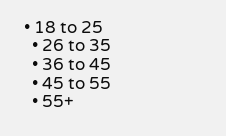• 18 to 25
  • 26 to 35
  • 36 to 45
  • 45 to 55
  • 55+